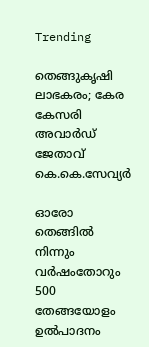Trending

തെങ്ങുകൃഷി ലാഭകരം; കേര കേസരി അവാർഡ് ജേതാവ് കെ.കെ.സേവ്യർ

ഓരോ തെങ്ങിൽ നിന്നും വർഷംതോറും 500 തേങ്ങയോളം ഉൽപാദനം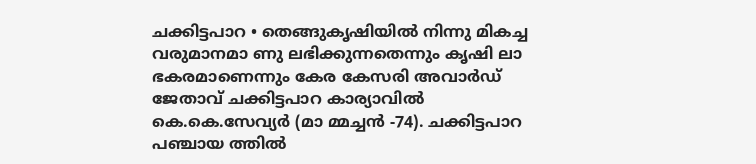ചക്കിട്ടപാറ • തെങ്ങുകൃഷിയിൽ നിന്നു മികച്ച വരുമാനമാ ണു ലഭിക്കുന്നതെന്നും കൃഷി ലാ ഭകരമാണെന്നും കേര കേസരി അവാർഡ് ജേതാവ് ചക്കിട്ടപാറ കാര്യാവിൽ കെ.കെ.സേവ്യർ (മാ മ്മച്ചൻ -74). ചക്കിട്ടപാറ പഞ്ചായ ത്തിൽ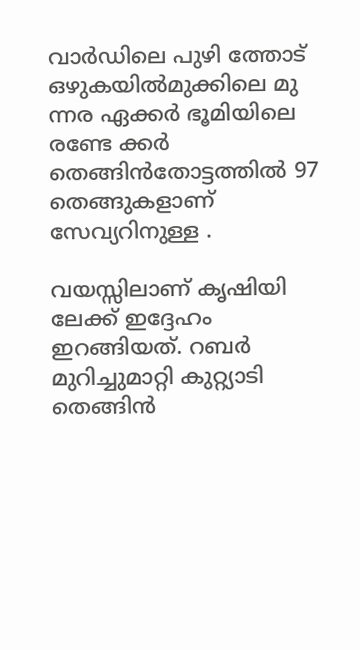വാർഡിലെ പുഴി ത്തോട് ഒഴുകയിൽമുക്കിലെ മു ന്നര ഏക്കർ ഭൂമിയിലെ രണ്ടേ ക്കർ തെങ്ങിൻതോട്ടത്തിൽ 97 തെങ്ങുകളാണ് സേവ്യറിനുള്ള .

വയസ്സിലാണ് കൃഷിയി ലേക്ക് ഇദ്ദേഹം ഇറങ്ങിയത്. റബർ മുറിച്ചുമാറ്റി കുറ്റ്യാടി തെങ്ങിൻ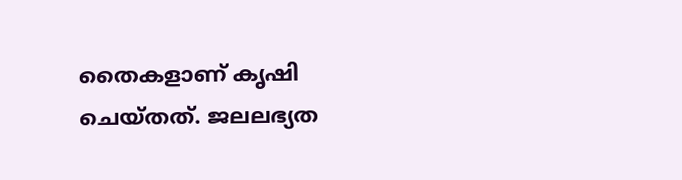തൈകളാണ് കൃഷി ചെയ്തത്. ജലലഭ്യത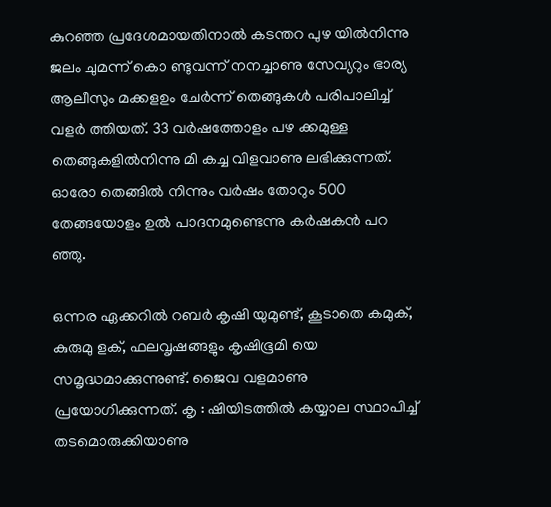കുറഞ്ഞ പ്രദേശമായതിനാൽ കടന്തറ പുഴ യിൽനിന്നു ജലം ചുമന്ന് കൊ ണ്ടുവന്ന് നനച്ചാണു സേവ്യറും ഭാര്യ ആലീസും മക്കളഉം ചേർന്ന് തെങ്ങുകൾ പരിപാലിച്ച് വളർ ത്തിയത്. 33 വർഷത്തോളം പഴ ക്കമുള്ള തെങ്ങുകളിൽനിന്നു മി കച്ച വിളവാണു ലഭിക്കുന്നത്. ഓരോ തെങ്ങിൽ നിന്നും വർഷം തോറും 500 തേങ്ങയോളം ഉൽ പാദനമുണ്ടെന്നു കർഷകൻ പറ ഞ്ഞു.

ഒന്നര ഏക്കറിൽ റബർ കൃഷി യുമുണ്ട്, കൂടാതെ കമുക്, കുരുമു ളക്, ഫലവൃഷങ്ങളും കൃഷിഭൂമി യെ സമൃദ്ധമാക്കുന്നുണ്ട്. ജൈവ വളമാണു പ്രയോഗിക്കുന്നത്. കൃ : ഷിയിടത്തിൽ കയ്യാല സ്ഥാപിച്ച് തടമൊരുക്കിയാണു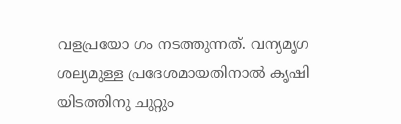വളപ്രയോ ഗം നടത്തുന്നത്. വന്യമൃഗ ശല്യമുള്ള പ്രദേശമായതിനാൽ കൃഷി യിടത്തിനു ചുറ്റും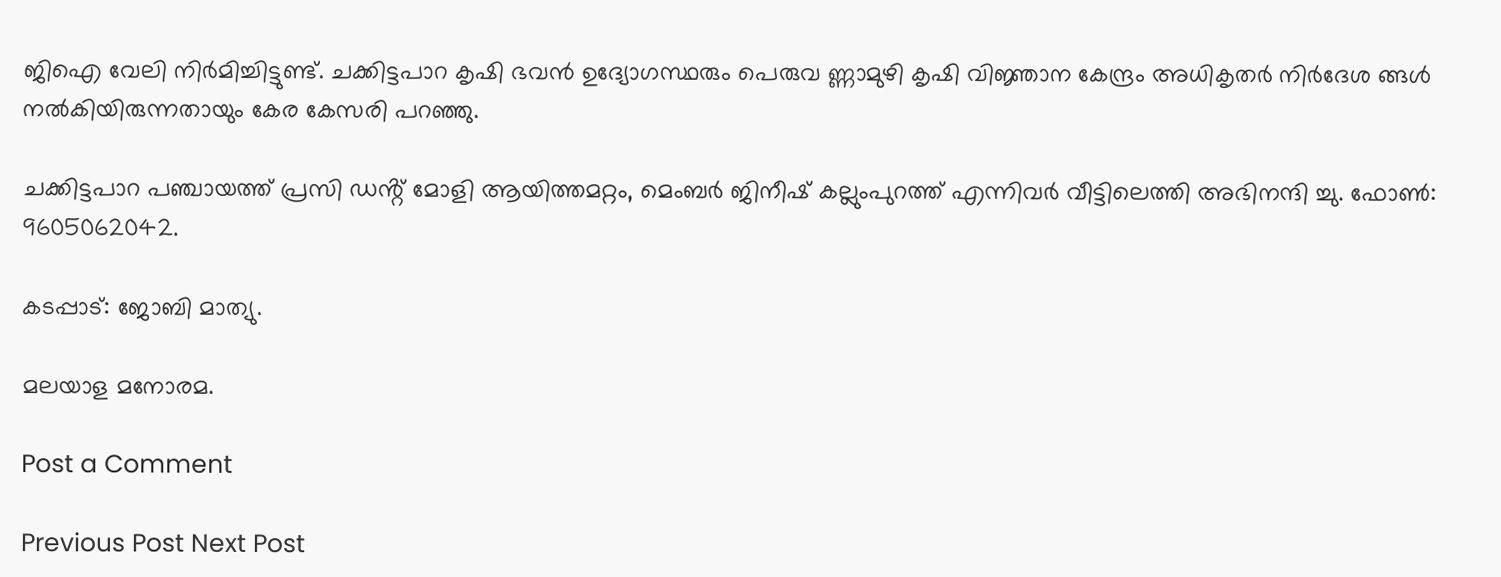ജിഐ വേലി നിർമിച്ചിട്ടുണ്ട്. ചക്കിട്ടപാറ കൃഷി ഭവൻ ഉദ്യോഗസ്ഥരും പെരുവ ണ്ണാമുഴി കൃഷി വിജ്ഞാന കേന്ദ്രം അധികൃതർ നിർദേശ ങ്ങൾ നൽകിയിരുന്നതായും കേര കേസരി പറഞ്ഞു.

ചക്കിട്ടപാറ പഞ്ചായത്ത് പ്രസി ഡൻ്റ് മോളി ആയിത്തമറ്റം, മെംബർ ജിനീഷ് കല്ലുംപുറത്ത് എന്നിവർ വീട്ടിലെത്തി അഭിനന്ദി ച്ചു. ഫോൺ: 9605062042.

കടപ്പാട്: ജോബി മാത്യു.

മലയാള മനോരമ.

Post a Comment

Previous Post Next Post